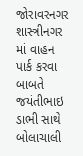જોરાવરનગર શાસ્ત્રીનગર માં વાહન પાર્ક કરવા બાબતે જયંતીભાઇ ડાભી સાથે બોલાચાલી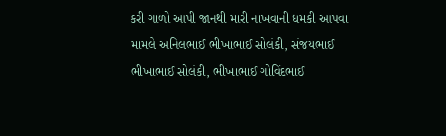કરી ગાળો આપી જાનથી મારી નાખવાની ધમકી આપવા મામલે અનિલભાઈ ભીખાભાઈ સોલંકી, સંજયભાઈ ભીખાભાઈ સોલંકી, ભીખાભાઈ ગોવિંદભાઈ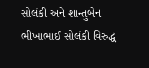સોલંકી અને શાન્તુબેન ભીખાભાઈ સોલંકી વિરુદ્ધ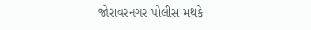જોરાવરનગર પોલીસ મથકે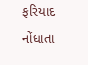ફરિયાદ નોંધાતા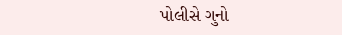પોલીસે ગુનો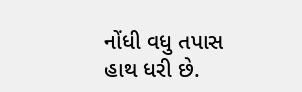નોંધી વધુ તપાસ હાથ ધરી છે.